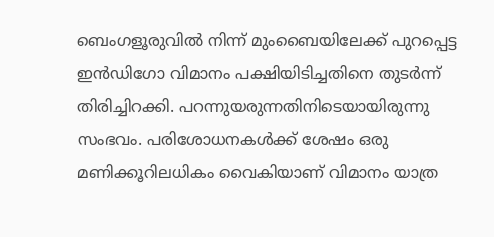ബെംഗളൂരുവിൽ നിന്ന് മുംബൈയിലേക്ക് പുറപ്പെട്ട ഇൻഡിഗോ വിമാനം പക്ഷിയിടിച്ചതിനെ തുടർന്ന് തിരിച്ചിറക്കി. പറന്നുയരുന്നതിനിടെയായിരുന്നു സംഭവം. പരിശോധനകൾക്ക് ശേഷം ഒരു മണിക്കൂറിലധികം വൈകിയാണ് വിമാനം യാത്ര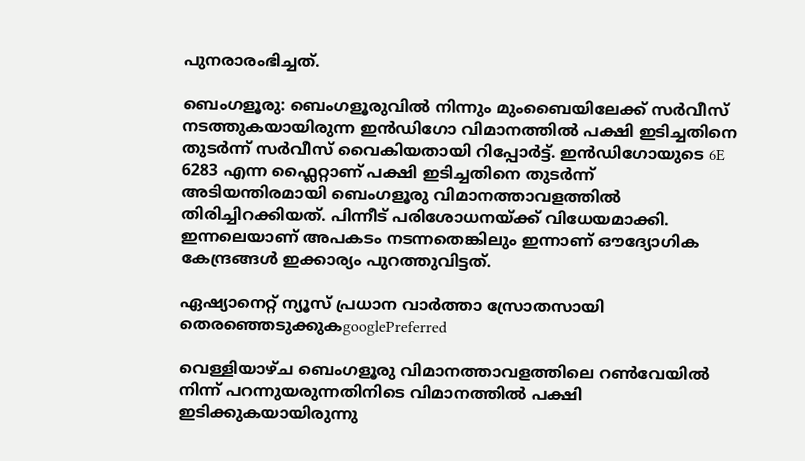പുനരാരംഭിച്ചത്.

ബെംഗളൂരു: ബെംഗളൂരുവിൽ നിന്നും മുംബൈയിലേക്ക് സർവീസ് നടത്തുകയായിരുന്ന ഇൻഡിഗോ വിമാനത്തിൽ പക്ഷി ഇടിച്ചതിനെ തുടർന്ന് സർവീസ് വൈകിയതായി റിപ്പോർട്ട്. ഇൻഡിഗോയുടെ 6E 6283 എന്ന ഫ്ലൈറ്റാണ് പക്ഷി ഇടിച്ചതിനെ തുടർന്ന് അടിയന്തിരമായി ബെംഗളൂരു വിമാനത്താവളത്തിൽ തിരിച്ചിറക്കിയത്. പിന്നീട് പരിശോധനയ്ക്ക് വിധേയമാക്കി. ഇന്നലെയാണ് അപകടം നടന്നതെങ്കിലും ഇന്നാണ് ഔദ്യോഗിക കേന്ദ്രങ്ങൾ ഇക്കാര്യം പുറത്തുവിട്ടത്.

ഏഷ്യാനെറ്റ് ന്യൂസ് പ്രധാന വാർത്താ സ്രോതസായി തെരഞ്ഞെടുക്കുകgooglePreferred

വെള്ളിയാഴ്ച ബെംഗളൂരു വിമാനത്താവളത്തിലെ റൺവേയിൽ നിന്ന് പറന്നുയരുന്നതിനിടെ വിമാനത്തിൽ പക്ഷി ഇടിക്കുകയായിരുന്നു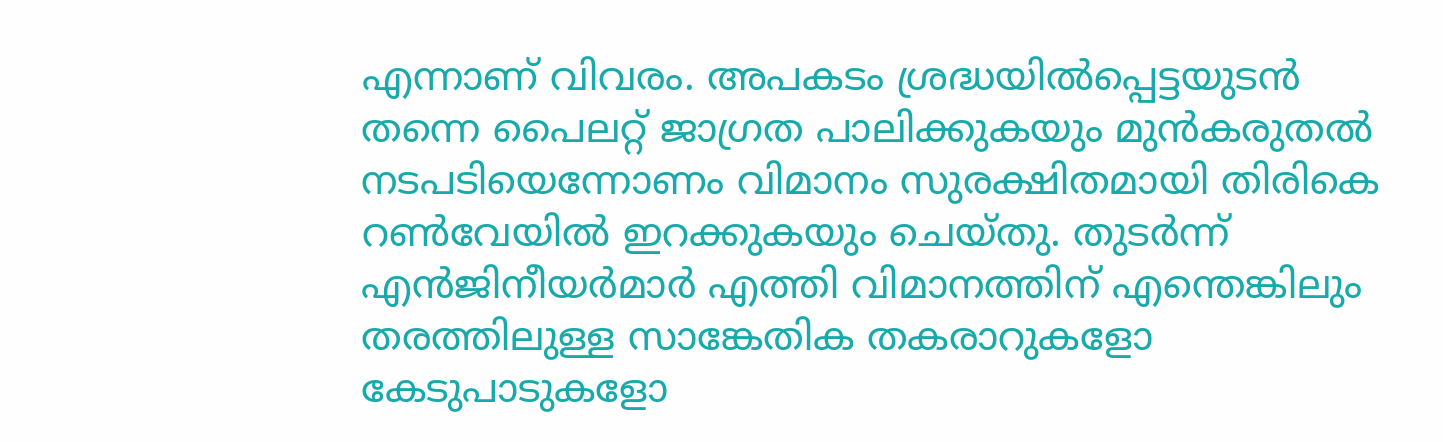എന്നാണ് വിവരം. അപകടം ശ്രദ്ധയിൽപ്പെട്ടയുടൻ തന്നെ പൈലറ്റ് ജാഗ്രത പാലിക്കുകയും മുൻകരുതൽ നടപടിയെന്നോണം വിമാനം സുരക്ഷിതമായി തിരികെ റൺവേയിൽ ഇറക്കുകയും ചെയ്തു. തുടർന്ന് എൻജിനീയർമാർ എത്തി വിമാനത്തിന് എന്തെങ്കിലും തരത്തിലുള്ള സാങ്കേതിക തകരാറുകളോ കേടുപാടുകളോ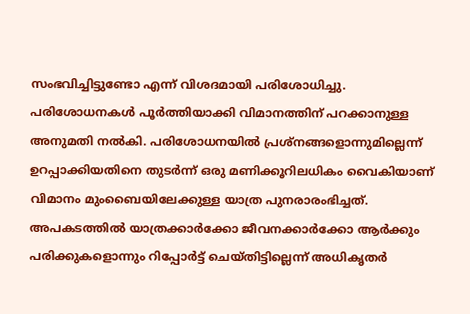സംഭവിച്ചിട്ടുണ്ടോ എന്ന് വിശദമായി പരിശോധിച്ചു. പരിശോധനകൾ പൂർത്തിയാക്കി വിമാനത്തിന് പറക്കാനുള്ള അനുമതി നൽകി. പരിശോധനയിൽ പ്രശ്‌നങ്ങളൊന്നുമില്ലെന്ന് ഉറപ്പാക്കിയതിനെ തുടർന്ന് ഒരു മണിക്കൂറിലധികം വൈകിയാണ് വിമാനം മുംബൈയിലേക്കുള്ള യാത്ര പുനരാരംഭിച്ചത്. അപകടത്തിൽ യാത്രക്കാർക്കോ ജീവനക്കാർക്കോ ആർക്കും പരിക്കുകളൊന്നും റിപ്പോർട്ട് ചെയ്തിട്ടില്ലെന്ന് അധികൃതർ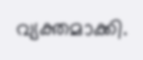വ്യക്തമാക്കി.